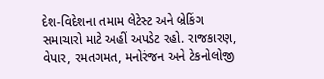દેશ-વિદેશના તમામ લેટેસ્ટ અને બ્રેકિંગ સમાચારો માટે અહીં અપડેટ રહો. રાજકારણ, વેપાર, રમતગમત, મનોરંજન અને ટેકનોલોજી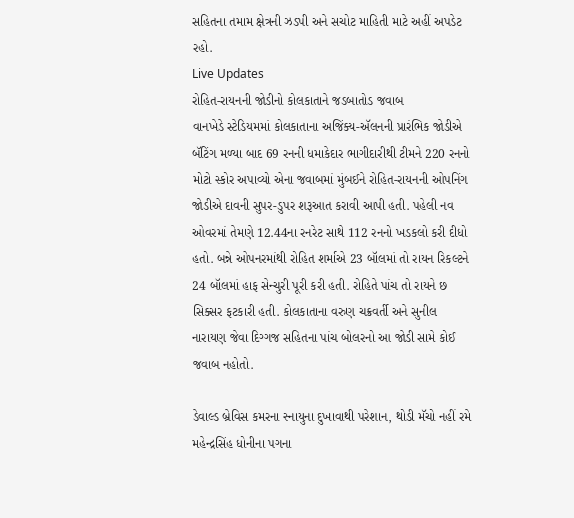સહિતના તમામ ક્ષેત્રની ઝડપી અને સચોટ માહિતી માટે અહીં અપડેટ રહો.
Live Updates
રોહિત-રાયનની જોડીનો કોલકાતાને જડબાતોડ જવાબ
વાનખેડે સ્ટેડિયમમાં કોલકાતાના અજિંક્ય-ઍલનની પ્રારંભિક જોડીએ બૅટિંગ મળ્યા બાદ 69 રનની ધમાકેદાર ભાગીદારીથી ટીમને 220 રનનો મોટો સ્કોર અપાવ્યો એના જવાબમાં મુંબઈને રોહિત-રાયનની ઓપનિંગ જોડીએ દાવની સુપર-ડુપર શરૂઆત કરાવી આપી હતી. પહેલી નવ ઓવરમાં તેમણે 12.44ના રનરેટ સાથે 112 રનનો ખડકલો કરી દીધો હતો. બન્ને ઓપનરમાંથી રોહિત શર્માએ 23 બૉલમાં તો રાયન રિકલ્ટને 24 બૉલમાં હાફ સેન્ચુરી પૂરી કરી હતી. રોહિતે પાંચ તો રાયને છ સિક્સર ફટકારી હતી. કોલકાતાના વરુણ ચક્રવર્તી અને સુનીલ નારાયણ જેવા દિગ્ગજ સહિતના પાંચ બોલરનો આ જોડી સામે કોઈ જવાબ નહોતો.

ડેવાલ્ડ બ્રેવિસ કમરના સ્નાયુના દુખાવાથી પરેશાન, થોડી મૅચો નહીં રમે
મહેન્દ્રસિંહ ધોનીના પગના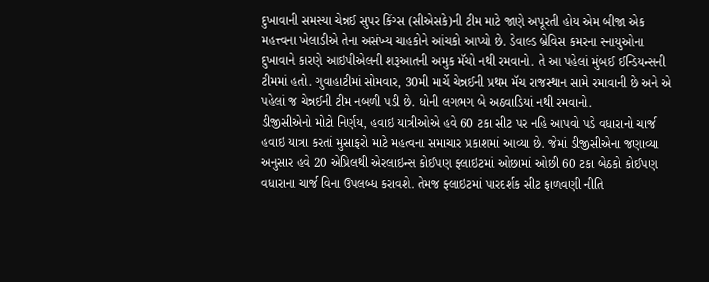દુખાવાની સમસ્યા ચેન્નઈ સુપર કિંગ્સ (સીએસકે)ની ટીમ માટે જાણે અપૂરતી હોય એમ બીજા એક મહત્ત્વના ખેલાડીએ તેના અસંખ્ય ચાહકોને આંચકો આપ્યો છે. ડેવાલ્ડ બ્રેવિસ કમરના સ્નાયુઓના દુખાવાને કારણે આઇપીએલની શરૂઆતની અમુક મૅચો નથી રમવાનો. તે આ પહેલાં મુંબઈ ઈન્ડિયન્સની ટીમમાં હતો. ગુવાહાટીમાં સોમવાર, 30મી માર્ચે ચેન્નઈની પ્રથમ મૅચ રાજસ્થાન સામે રમાવાની છે અને એ પહેલાં જ ચેન્નઈની ટીમ નબળી પડી છે. ધોની લગભગ બે અઠવાડિયાં નથી રમવાનો.
ડીજીસીએનો મોટો નિર્ણય, હવાઇ યાત્રીઓએ હવે 60 ટકા સીટ પર નહિ આપવો પડે વધારાનો ચાર્જ
હવાઇ યાત્રા કરતાં મુસાફરો માટે મહત્વના સમાચાર પ્રકાશમાં આવ્યા છે. જેમાં ડીજીસીએના જણાવ્યા અનુસાર હવે 20 એપ્રિલથી એરલાઇન્સ કોઈપણ ફ્લાઇટમાં ઓછામાં ઓછી 60 ટકા બેઠકો કોઈપણ વધારાના ચાર્જ વિના ઉપલબ્ધ કરાવશે. તેમજ ફ્લાઇટમાં પારદર્શક સીટ ફાળવણી નીતિ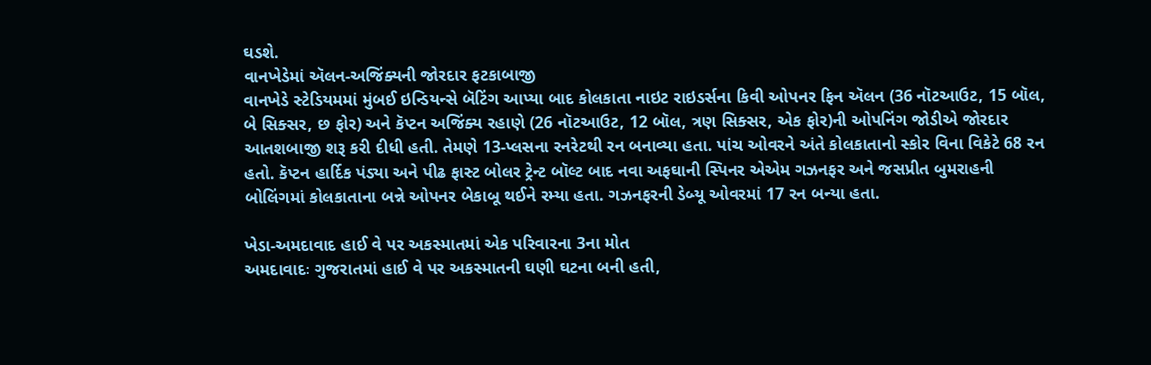ઘડશે.
વાનખેડેમાં ઍલન-અજિંક્યની જોરદાર ફટકાબાજી
વાનખેડે સ્ટેડિયમમાં મુંબઈ ઇન્ડિયન્સે બૅટિંગ આપ્યા બાદ કોલકાતા નાઇટ રાઇડર્સના કિવી ઓપનર ફિન ઍલન (36 નૉટઆઉટ, 15 બૉલ, બે સિક્સર, છ ફોર) અને કૅપ્ટન અજિંક્ય રહાણે (26 નૉટઆઉટ, 12 બૉલ, ત્રણ સિક્સર, એક ફોર)ની ઓપનિંગ જોડીએ જોરદાર આતશબાજી શરૂ કરી દીધી હતી. તેમણે 13-પ્લસના રનરેટથી રન બનાવ્યા હતા. પાંચ ઓવરને અંતે કોલકાતાનો સ્કોર વિના વિકેટે 68 રન હતો. કૅપ્ટન હાર્દિક પંડ્યા અને પીઢ ફાસ્ટ બોલર ટ્રેન્ટ બૉલ્ટ બાદ નવા અફઘાની સ્પિનર એએમ ગઝનફર અને જસપ્રીત બુમરાહની બોલિંગમાં કોલકાતાના બન્ને ઓપનર બેકાબૂ થઈને રમ્યા હતા. ગઝનફરની ડેબ્યૂ ઓવરમાં 17 રન બન્યા હતા.

ખેડા-અમદાવાદ હાઈ વે પર અકસ્માતમાં એક પરિવારના 3ના મોત
અમદાવાદઃ ગુજરાતમાં હાઈ વે પર અકસ્માતની ઘણી ઘટના બની હતી,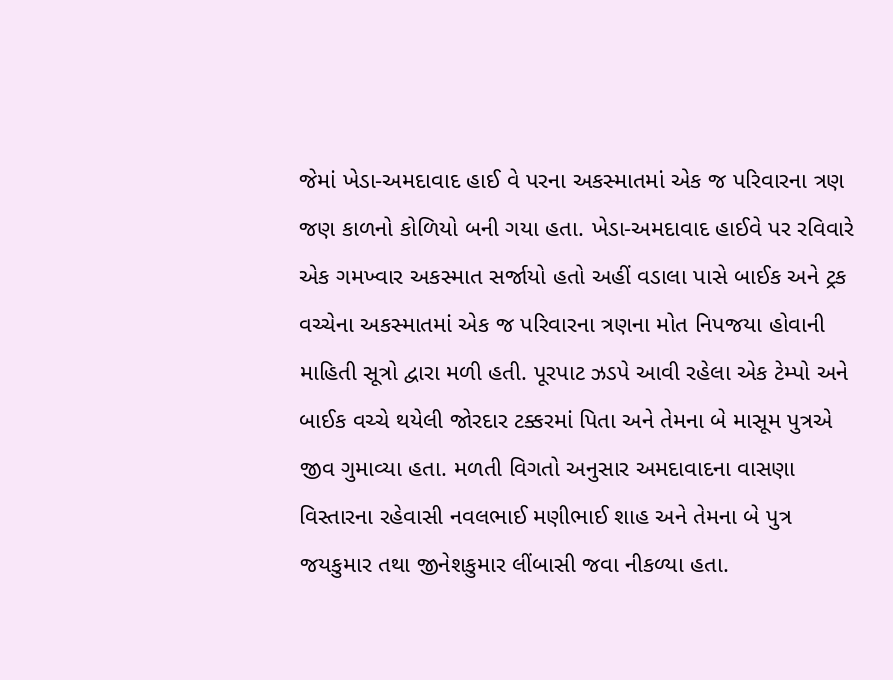જેમાં ખેડા-અમદાવાદ હાઈ વે પરના અકસ્માતમાં એક જ પરિવારના ત્રણ જણ કાળનો કોળિયો બની ગયા હતા. ખેડા-અમદાવાદ હાઈવે પર રવિવારે એક ગમખ્વાર અકસ્માત સર્જાયો હતો અહીં વડાલા પાસે બાઈક અને ટ્રક વચ્ચેના અકસ્માતમાં એક જ પરિવારના ત્રણના મોત નિપજયા હોવાની માહિતી સૂત્રો દ્વારા મળી હતી. પૂરપાટ ઝડપે આવી રહેલા એક ટેમ્પો અને બાઈક વચ્ચે થયેલી જોરદાર ટક્કરમાં પિતા અને તેમના બે માસૂમ પુત્રએ જીવ ગુમાવ્યા હતા. મળતી વિગતો અનુસાર અમદાવાદના વાસણા વિસ્તારના રહેવાસી નવલભાઈ મણીભાઈ શાહ અને તેમના બે પુત્ર જયકુમાર તથા જીનેશકુમાર લીંબાસી જવા નીકળ્યા હતા.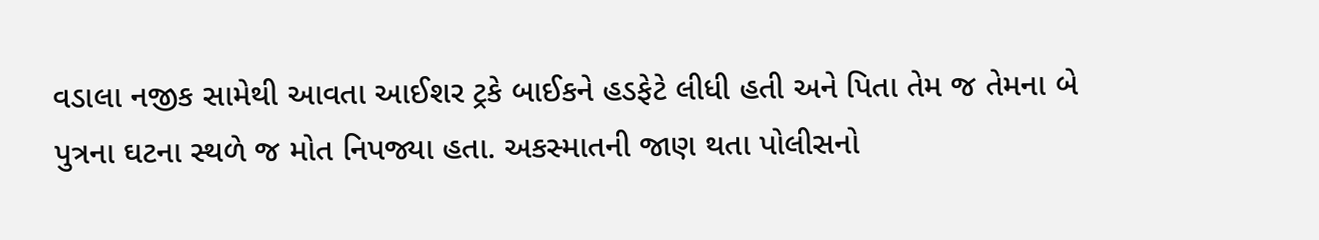વડાલા નજીક સામેથી આવતા આઈશર ટ્રકે બાઈકને હડફેટે લીધી હતી અને પિતા તેમ જ તેમના બે પુત્રના ઘટના સ્થળે જ મોત નિપજ્યા હતા. અકસ્માતની જાણ થતા પોલીસનો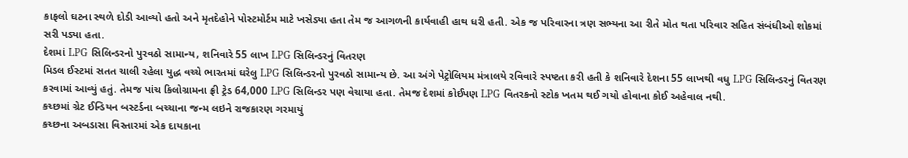કાફલો ઘટના સ્થળે દોડી આવ્યો હતો અને મૃતદેહોને પોસ્ટમોર્ટમ માટે ખસેડ્યા હતા તેમ જ આગળની કાર્યવાહી હાથ ધરી હતી. એક જ પરિવારના ત્રણ સભ્યના આ રીતે મોત થતા પરિવાર સહિત સંબંધીઓ શોકમાં સરી પડ્યા હતા.
દેશમાં LPG સિલિન્ડરનો પુરવઠો સામાન્ય, શનિવારે 55 લાખ LPG સિલિન્ડરનું વિતરણ
મિડલ ઈસ્ટમાં સતત ચાલી રહેલા યુદ્ધ વચ્ચે ભારતમાં ઘરેલુ LPG સિલિન્ડરનો પુરવઠો સામાન્ય છે. આ અંગે પેટ્રોલિયમ મંત્રાલયે રવિવારે સ્પષ્ટતા કરી હતી કે શનિવારે દેશના 55 લાખથી વધુ LPG સિલિન્ડરનું વિતરણ કરવામાં આવ્યું હતું. તેમજ પાંચ કિલોગ્રામના ફ્રી ટ્રેડ 64,000 LPG સિલિન્ડર પણ વેચાયા હતા. તેમજ દેશમાં કોઈપણ LPG વિતરકનો સ્ટોક ખતમ થઈ ગયો હોવાના કોઈ અહેવાલ નથી.
કચ્છમાં ગ્રેટ ઈન્ડિયન બસ્ટર્ડના બચ્ચાના જન્મ લઇને રાજકારણ ગરમાયું
કચ્છના અબડાસા વિસ્તારમાં એક દાયકાના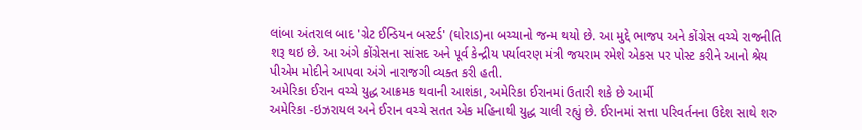લાંબા અંતરાલ બાદ 'ગ્રેટ ઈન્ડિયન બસ્ટર્ડ' (ઘોરાડ)ના બચ્ચાનો જન્મ થયો છે. આ મુદ્દે ભાજપ અને કોંગ્રેસ વચ્ચે રાજનીતિ શરૂ થઇ છે. આ અંગે કોંગ્રેસના સાંસદ અને પૂર્વ કેન્દ્રીય પર્યાવરણ મંત્રી જયરામ રમેશે એકસ પર પોસ્ટ કરીને આનો શ્રેય પીએમ મોદીને આપવા અંગે નારાજગી વ્યક્ત કરી હતી.
અમેરિકા ઈરાન વચ્ચે યુદ્ધ આક્રમક થવાની આશંકા, અમેરિકા ઈરાનમાં ઉતારી શકે છે આર્મી
અમેરિકા -ઇઝરાયલ અને ઈરાન વચ્ચે સતત એક મહિનાથી યુદ્ધ ચાલી રહ્યું છે. ઈરાનમાં સત્તા પરિવર્તનના ઉદેશ સાથે શરુ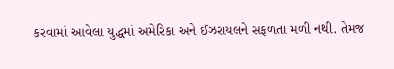કરવામાં આવેલા યુદ્ધમાં અમેરિકા અને ઈઝરાયલને સફળતા મળી નથી. તેમજ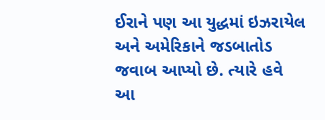ઈરાને પણ આ યુદ્ધમાં ઇઝરાયેલ અને અમેરિકાને જડબાતોડ જવાબ આપ્યો છે. ત્યારે હવે આ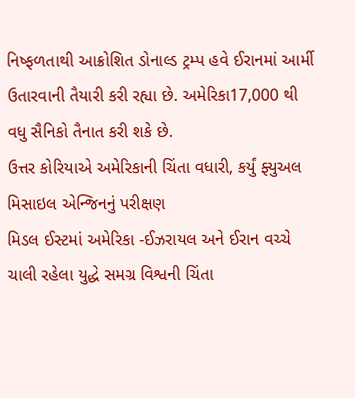નિષ્ફળતાથી આક્રોશિત ડોનાલ્ડ ટ્રમ્પ હવે ઈરાનમાં આર્મી ઉતારવાની તૈયારી કરી રહ્યા છે. અમેરિકા17,000 થી વધુ સૈનિકો તૈનાત કરી શકે છે.
ઉત્તર કોરિયાએ અમેરિકાની ચિંતા વધારી, કર્યું ફ્યુઅલ મિસાઇલ એન્જિનનું પરીક્ષણ
મિડલ ઈસ્ટમાં અમેરિકા -ઈઝરાયલ અને ઈરાન વચ્ચે ચાલી રહેલા યુદ્ધે સમગ્ર વિશ્વની ચિંતા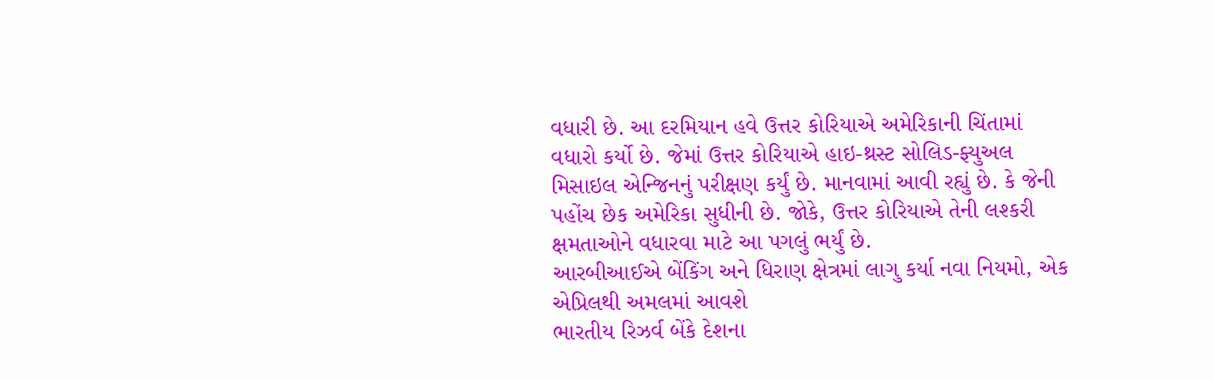વધારી છે. આ દરમિયાન હવે ઉત્તર કોરિયાએ અમેરિકાની ચિંતામાં વધારો કર્યો છે. જેમાં ઉત્તર કોરિયાએ હાઇ-થ્રસ્ટ સોલિડ-ફ્યુઅલ મિસાઇલ એન્જિનનું પરીક્ષણ કર્યું છે. માનવામાં આવી રહ્યું છે. કે જેની પહોંચ છેક અમેરિકા સુધીની છે. જોકે, ઉત્તર કોરિયાએ તેની લશ્કરી ક્ષમતાઓને વધારવા માટે આ પગલું ભર્યું છે.
આરબીઆઈએ બેંકિંગ અને ધિરાણ ક્ષેત્રમાં લાગુ કર્યા નવા નિયમો, એક એપ્રિલથી અમલમાં આવશે
ભારતીય રિઝર્વ બેંકે દેશના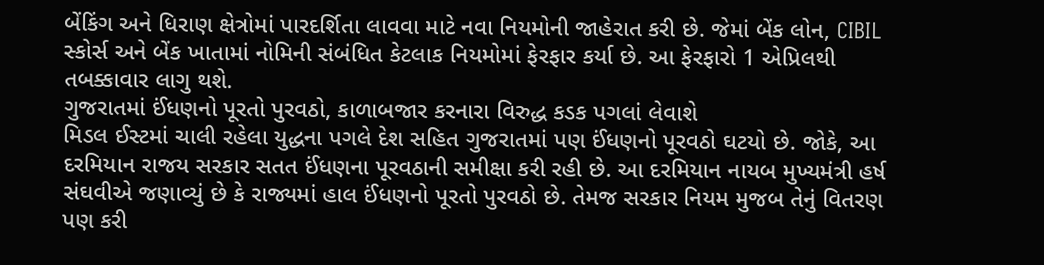બેંકિંગ અને ધિરાણ ક્ષેત્રોમાં પારદર્શિતા લાવવા માટે નવા નિયમોની જાહેરાત કરી છે. જેમાં બેંક લોન, CIBIL સ્કોર્સ અને બેંક ખાતામાં નોમિની સંબંધિત કેટલાક નિયમોમાં ફેરફાર કર્યા છે. આ ફેરફારો 1 એપ્રિલથી તબક્કાવાર લાગુ થશે.
ગુજરાતમાં ઈંધણનો પૂરતો પુરવઠો, કાળાબજાર કરનારા વિરુદ્ધ કડક પગલાં લેવાશે
મિડલ ઈસ્ટમાં ચાલી રહેલા યુદ્ધના પગલે દેશ સહિત ગુજરાતમાં પણ ઈંધણનો પૂરવઠો ઘટયો છે. જોકે, આ દરમિયાન રાજય સરકાર સતત ઈંધણના પૂરવઠાની સમીક્ષા કરી રહી છે. આ દરમિયાન નાયબ મુખ્યમંત્રી હર્ષ સંઘવીએ જણાવ્યું છે કે રાજ્યમાં હાલ ઈંધણનો પૂરતો પુરવઠો છે. તેમજ સરકાર નિયમ મુજબ તેનું વિતરણ પણ કરી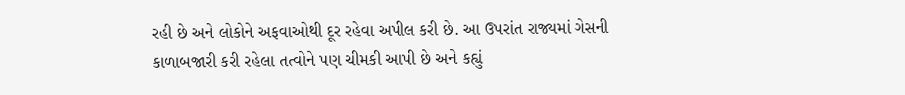રહી છે અને લોકોને અફવાઓથી દૂર રહેવા અપીલ કરી છે. આ ઉપરાંત રાજ્યમાં ગેસની કાળાબજારી કરી રહેલા તત્વોને પણ ચીમકી આપી છે અને કહ્યું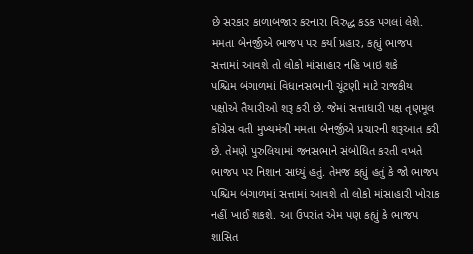છે સરકાર કાળાબજાર કરનારા વિરુદ્ધ કડક પગલાં લેશે.
મમતા બેનર્જીએ ભાજપ પર કર્યા પ્રહાર, કહ્યું ભાજપ સત્તામાં આવશે તો લોકો માંસાહાર નહિ ખાઇ શકે
પશ્ચિમ બંગાળમાં વિધાનસભાની ચૂંટણી માટે રાજકીય પક્ષોએ તૈયારીઓ શરૂ કરી છે. જેમાં સત્તાધારી પક્ષ તૃણમૂલ કોંગ્રેસ વતી મુખ્યમંત્રી મમતા બેનર્જીએ પ્રચારની શરૂઆત કરી છે. તેમણે પુરુલિયામાં જનસભાને સંબોધિત કરતી વખતે ભાજપ પર નિશાન સાધ્યું હતું. તેમજ કહ્યું હતું કે જો ભાજપ પશ્ચિમ બંગાળમાં સત્તામાં આવશે તો લોકો માંસાહારી ખોરાક નહીં ખાઈ શકશે. આ ઉપરાંત એમ પણ કહ્યું કે ભાજપ શાસિત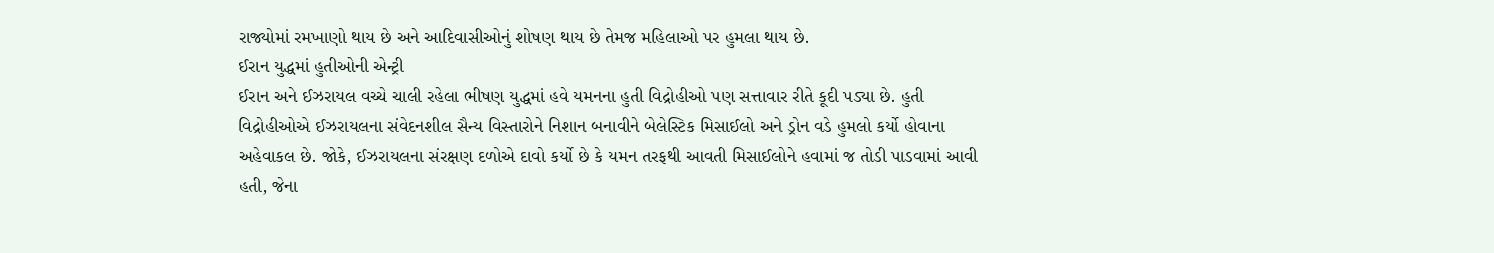રાજ્યોમાં રમખાણો થાય છે અને આદિવાસીઓનું શોષણ થાય છે તેમજ મહિલાઓ પર હુમલા થાય છે.
ઈરાન યુદ્ધમાં હુતીઓની એન્ટ્રી
ઈરાન અને ઈઝરાયલ વચ્ચે ચાલી રહેલા ભીષણ યુદ્ધમાં હવે યમનના હુતી વિદ્રોહીઓ પણ સત્તાવાર રીતે કૂદી પડ્યા છે. હુતી વિદ્રોહીઓએ ઈઝરાયલના સંવેદનશીલ સૈન્ય વિસ્તારોને નિશાન બનાવીને બેલેસ્ટિક મિસાઈલો અને ડ્રોન વડે હુમલો કર્યો હોવાના અહેવાકલ છે. જોકે, ઈઝરાયલના સંરક્ષણ દળોએ દાવો કર્યો છે કે યમન તરફથી આવતી મિસાઈલોને હવામાં જ તોડી પાડવામાં આવી હતી, જેના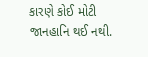કારણે કોઈ મોટી જાનહાનિ થઈ નથી.